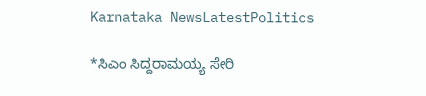Karnataka NewsLatestPolitics

*ಸಿಎಂ ಸಿದ್ದರಾಮಯ್ಯ ಸೇರಿ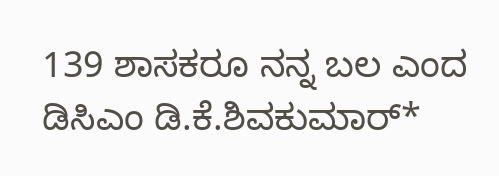139 ಶಾಸಕರೂ ನನ್ನ ಬಲ ಎಂದ ಡಿಸಿಎಂ ಡಿ.ಕೆ.ಶಿವಕುಮಾರ್*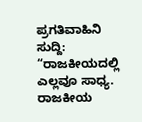ಪ್ರಗತಿವಾಹಿನಿ ಸುದ್ದಿ: “ರಾಜಕೀಯದಲ್ಲಿ ಎಲ್ಲವೂ ಸಾಧ್ಯ. ರಾಜಕೀಯ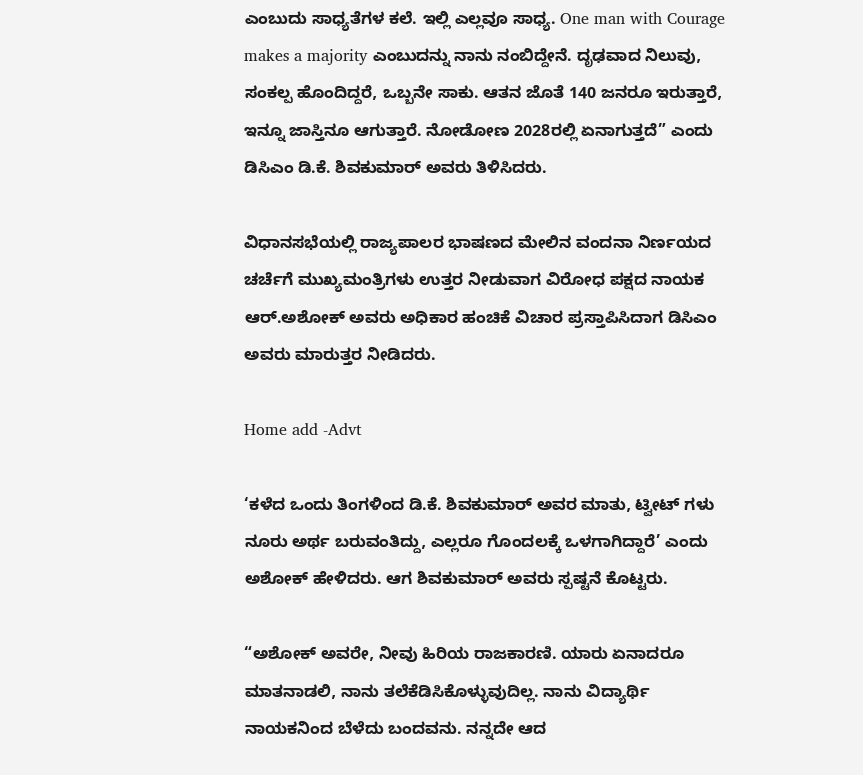ಎಂಬುದು ಸಾಧ್ಯತೆಗಳ ಕಲೆ. ಇಲ್ಲಿ ಎಲ್ಲವೂ ಸಾಧ್ಯ. One man with Courage makes a majority ಎಂಬುದನ್ನು ನಾನು ನಂಬಿದ್ದೇನೆ. ದೃಢವಾದ ನಿಲುವು, ಸಂಕಲ್ಪ ಹೊಂದಿದ್ದರೆ, ಒಬ್ಬನೇ ಸಾಕು. ಆತನ ಜೊತೆ 140 ಜನರೂ ಇರುತ್ತಾರೆ, ಇನ್ನೂ ಜಾಸ್ತಿನೂ ಆಗುತ್ತಾರೆ. ನೋಡೋಣ 2028ರಲ್ಲಿ ಏನಾಗುತ್ತದೆ” ಎಂದು ಡಿಸಿಎಂ ಡಿ.ಕೆ. ಶಿವಕುಮಾರ್ ಅವರು ತಿಳಿಸಿದರು.

ವಿಧಾನಸಭೆಯಲ್ಲಿ ರಾಜ್ಯಪಾಲರ ಭಾಷಣದ ಮೇಲಿನ ವಂದನಾ ನಿರ್ಣಯದ ಚರ್ಚೆಗೆ ಮುಖ್ಯಮಂತ್ರಿಗಳು ಉತ್ತರ ನೀಡುವಾಗ ವಿರೋಧ ಪಕ್ಷದ ನಾಯಕ ಆರ್.ಅಶೋಕ್ ಅವರು ಅಧಿಕಾರ ಹಂಚಿಕೆ ವಿಚಾರ ಪ್ರಸ್ತಾಪಿಸಿದಾಗ ಡಿಸಿಎಂ ಅವರು ಮಾರುತ್ತರ ನೀಡಿದರು.

Home add -Advt

‘ಕಳೆದ ಒಂದು ತಿಂಗಳಿಂದ ಡಿ.ಕೆ. ಶಿವಕುಮಾರ್ ಅವರ ಮಾತು, ಟ್ವೀಟ್ ಗಳು ನೂರು ಅರ್ಥ ಬರುವಂತಿದ್ದು, ಎಲ್ಲರೂ ಗೊಂದಲಕ್ಕೆ ಒಳಗಾಗಿದ್ದಾರೆ’ ಎಂದು ಅಶೋಕ್ ಹೇಳಿದರು. ಆಗ ಶಿವಕುಮಾರ್ ಅವರು ಸ್ಪಷ್ಟನೆ ಕೊಟ್ಟರು.

“ಅಶೋಕ್ ಅವರೇ, ನೀವು ಹಿರಿಯ ರಾಜಕಾರಣಿ. ಯಾರು ಏನಾದರೂ ಮಾತನಾಡಲಿ, ನಾನು ತಲೆಕೆಡಿಸಿಕೊಳ್ಳುವುದಿಲ್ಲ. ನಾನು ವಿದ್ಯಾರ್ಥಿ ನಾಯಕನಿಂದ ಬೆಳೆದು ಬಂದವನು. ನನ್ನದೇ ಆದ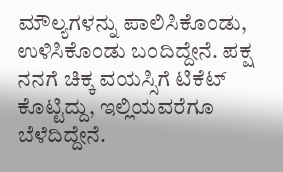ಮೌಲ್ಯಗಳನ್ನು ಪಾಲಿಸಿಕೊಂಡು, ಉಳಿಸಿಕೊಂಡು ಬಂದಿದ್ದೇನೆ. ಪಕ್ಷ ನನಗೆ ಚಿಕ್ಕ ವಯಸ್ಸಿಗೆ ಟಿಕೆಟ್ ಕೊಟ್ಟಿದ್ದು, ಇಲ್ಲಿಯವರೆಗೂ ಬೆಳೆದಿದ್ದೇನೆ.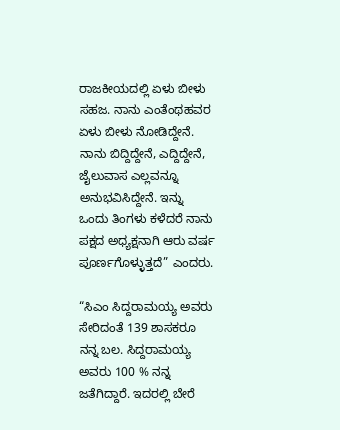ರಾಜಕೀಯದಲ್ಲಿ ಏಳು ಬೀಳು ಸಹಜ. ನಾನು ಎಂತೆಂಥಹವರ ಏಳು ಬೀಳು ನೋಡಿದ್ದೇನೆ. ನಾನು ಬಿದ್ದಿದ್ದೇನೆ, ಎದ್ದಿದ್ದೇನೆ, ಜೈಲುವಾಸ ಎಲ್ಲವನ್ನೂ ಅನುಭವಿಸಿದ್ದೇನೆ. ಇನ್ನು ಒಂದು ತಿಂಗಳು ಕಳೆದರೆ ನಾನು ಪಕ್ಷದ ಅಧ್ಯಕ್ಷನಾಗಿ ಆರು ವರ್ಷ ಪೂರ್ಣಗೊಳ್ಳುತ್ತದೆ” ಎಂದರು.

“ಸಿಎಂ ಸಿದ್ದರಾಮಯ್ಯ ಅವರು ಸೇರಿದಂತೆ 139 ಶಾಸಕರೂ ನನ್ನ ಬಲ. ಸಿದ್ದರಾಮಯ್ಯ ಅವರು 100 % ನನ್ನ ಜತೆಗಿದ್ದಾರೆ. ಇದರಲ್ಲಿ ಬೇರೆ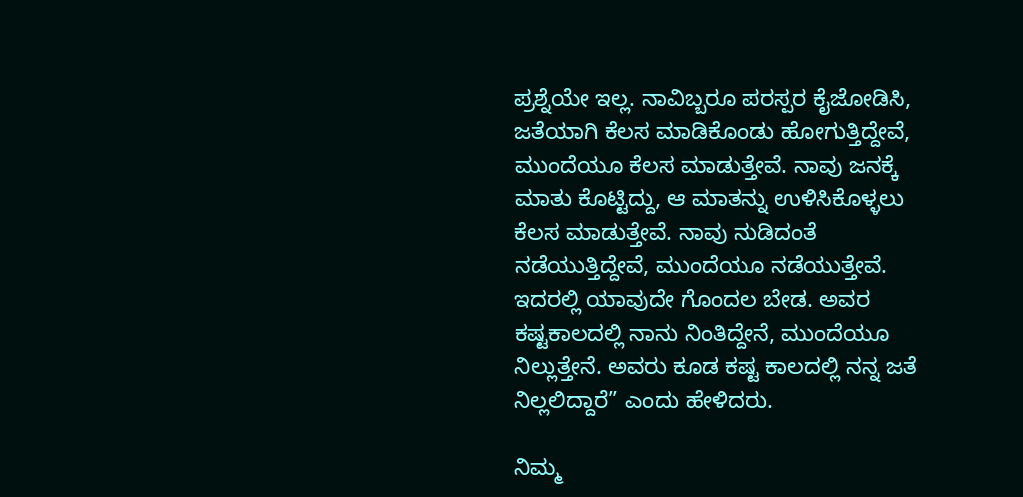ಪ್ರಶ್ನೆಯೇ ಇಲ್ಲ. ನಾವಿಬ್ಬರೂ ಪರಸ್ಪರ ಕೈಜೋಡಿಸಿ, ಜತೆಯಾಗಿ ಕೆಲಸ ಮಾಡಿಕೊಂಡು ಹೋಗುತ್ತಿದ್ದೇವೆ, ಮುಂದೆಯೂ ಕೆಲಸ ಮಾಡುತ್ತೇವೆ. ನಾವು ಜನಕ್ಕೆ ಮಾತು ಕೊಟ್ಟಿದ್ದು, ಆ ಮಾತನ್ನು ಉಳಿಸಿಕೊಳ್ಳಲು ಕೆಲಸ ಮಾಡುತ್ತೇವೆ. ನಾವು ನುಡಿದಂತೆ ನಡೆಯುತ್ತಿದ್ದೇವೆ, ಮುಂದೆಯೂ ನಡೆಯುತ್ತೇವೆ. ಇದರಲ್ಲಿ ಯಾವುದೇ ಗೊಂದಲ ಬೇಡ. ಅವರ ಕಷ್ಟಕಾಲದಲ್ಲಿ ನಾನು ನಿಂತಿದ್ದೇನೆ, ಮುಂದೆಯೂ ನಿಲ್ಲುತ್ತೇನೆ. ಅವರು ಕೂಡ ಕಷ್ಟ ಕಾಲದಲ್ಲಿ ನನ್ನ ಜತೆ ನಿಲ್ಲಲಿದ್ದಾರೆ” ಎಂದು ಹೇಳಿದರು.

ನಿಮ್ಮ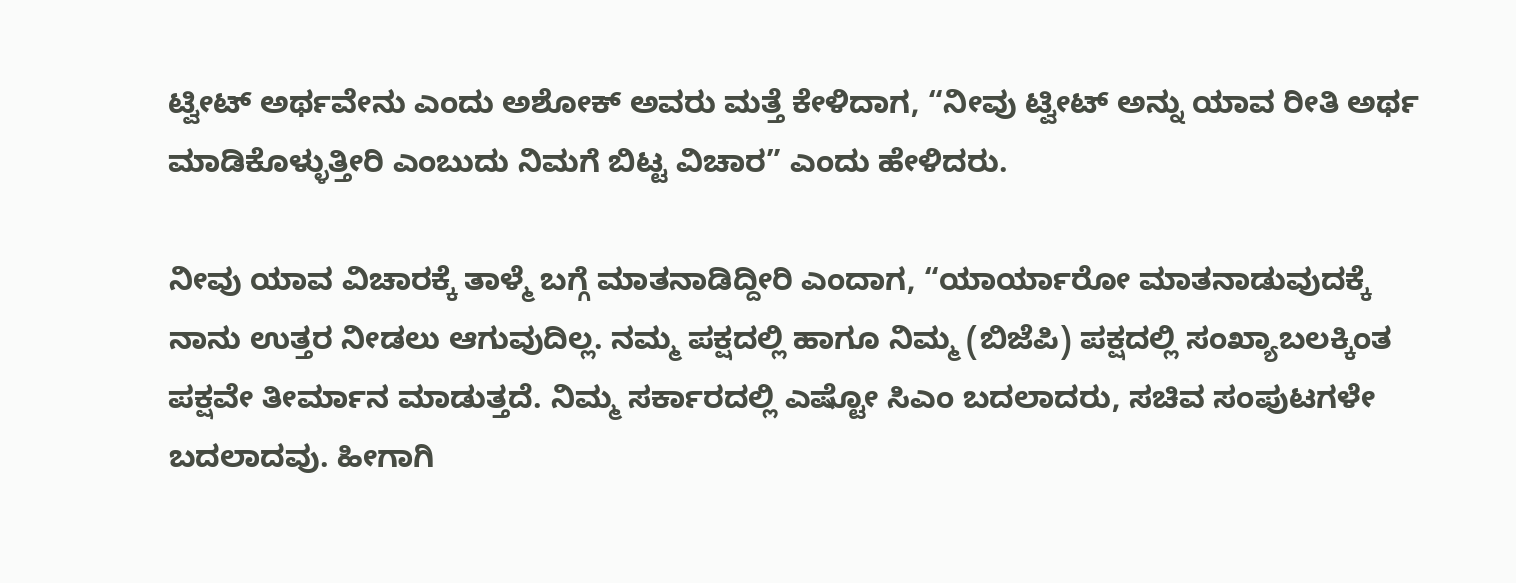ಟ್ವೀಟ್ ಅರ್ಥವೇನು ಎಂದು ಅಶೋಕ್ ಅವರು ಮತ್ತೆ ಕೇಳಿದಾಗ, “ನೀವು ಟ್ವೀಟ್ ಅನ್ನು ಯಾವ ರೀತಿ ಅರ್ಥ ಮಾಡಿಕೊಳ್ಳುತ್ತೀರಿ ಎಂಬುದು ನಿಮಗೆ ಬಿಟ್ಟ ವಿಚಾರ” ಎಂದು ಹೇಳಿದರು.

ನೀವು ಯಾವ ವಿಚಾರಕ್ಕೆ ತಾಳ್ಮೆ ಬಗ್ಗೆ ಮಾತನಾಡಿದ್ದೀರಿ ಎಂದಾಗ, “ಯಾರ್ಯಾರೋ ಮಾತನಾಡುವುದಕ್ಕೆ ನಾನು ಉತ್ತರ ನೀಡಲು ಆಗುವುದಿಲ್ಲ. ನಮ್ಮ ಪಕ್ಷದಲ್ಲಿ ಹಾಗೂ ನಿಮ್ಮ (ಬಿಜೆಪಿ) ಪಕ್ಷದಲ್ಲಿ ಸಂಖ್ಯಾಬಲಕ್ಕಿಂತ ಪಕ್ಷವೇ ತೀರ್ಮಾನ ಮಾಡುತ್ತದೆ. ನಿಮ್ಮ ಸರ್ಕಾರದಲ್ಲಿ ಎಷ್ಟೋ ಸಿಎಂ ಬದಲಾದರು, ಸಚಿವ ಸಂಪುಟಗಳೇ ಬದಲಾದವು. ಹೀಗಾಗಿ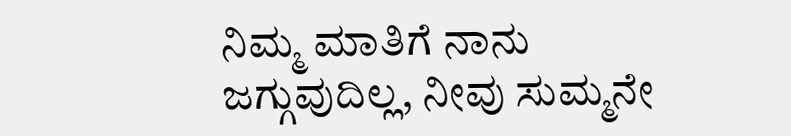ನಿಮ್ಮ ಮಾತಿಗೆ ನಾನು ಜಗ್ಗುವುದಿಲ್ಲ, ನೀವು ಸುಮ್ಮನೇ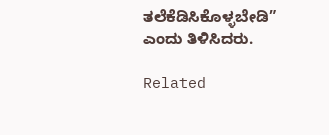ತಲೆಕೆಡಿಸಿಕೊಳ್ಳಬೇಡಿ” ಎಂದು ತಿಳಿಸಿದರು.

Related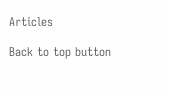Articles

Back to top button